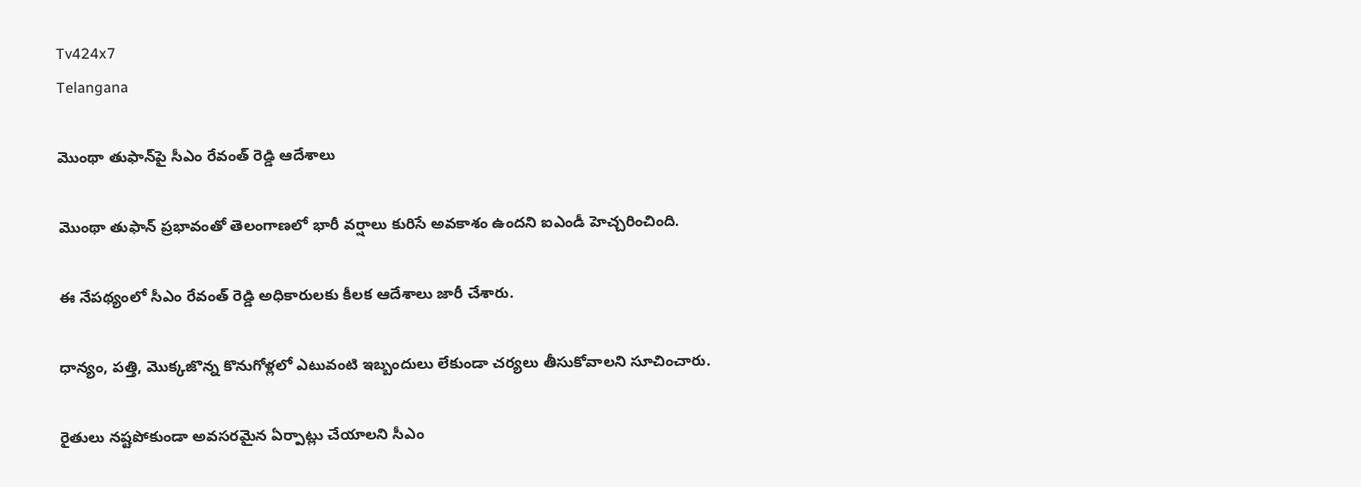Tv424x7
Telangana

మొంథా తుఫాన్‌పై సీఎం రేవంత్ రెడ్డి ఆదేశాలు

మొంథా తుఫాన్ ప్రభావంతో తెలంగాణలో భారీ వర్షాలు కురిసే అవకాశం ఉందని ఐఎండీ హెచ్చరించింది.

ఈ నేపథ్యంలో సీఎం రేవంత్ రెడ్డి అధికారులకు కీలక ఆదేశాలు జారీ చేశారు.

ధాన్యం, పత్తి, మొక్కజొన్న కొనుగోళ్లలో ఎటువంటి ఇబ్బందులు లేకుండా చర్యలు తీసుకోవాలని సూచించారు.

రైతులు నష్టపోకుండా అవసరమైన ఏర్పాట్లు చేయాలని సీఎం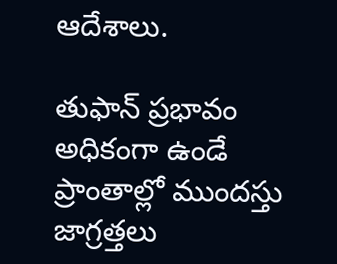ఆదేశాలు.

తుఫాన్ ప్రభావం అధికంగా ఉండే ప్రాంతాల్లో ముందస్తు జాగ్రత్తలు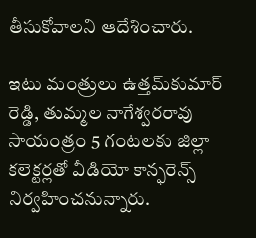తీసుకోవాలని ఆదేశించారు.

ఇటు మంత్రులు ఉత్తమ్‌కుమార్ రెడ్డి, తుమ్మల నాగేశ్వరరావు సాయంత్రం 5 గంటలకు జిల్లా కలెక్టర్లతో వీడియో కాన్ఫరెన్స్ నిర్వహించనున్నారు.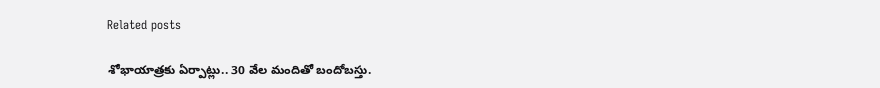Related posts

శోభాయాత్రకు ఏర్పాట్లు.. 30 వేల మందితో బందోబస్తు.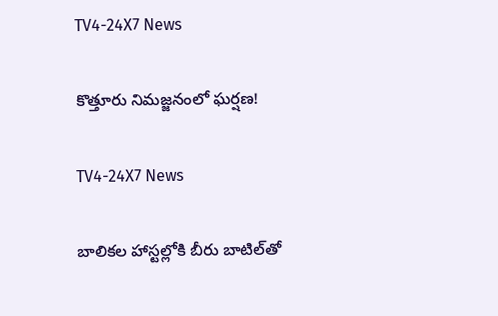TV4-24X7 News

కొత్తూరు నిమజ్జనంలో ఘర్షణ!

TV4-24X7 News

బాలికల హాస్టల్లోకి బీరు బాటిల్‌తో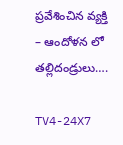ప్రవేశించిన వ్యక్తి – ఆందోళన లో తల్లిదండ్రులు….

TV4-24X7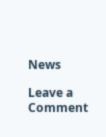News

Leave a Comment